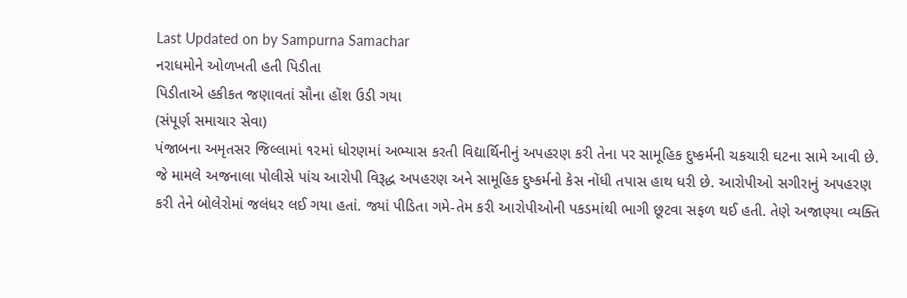Last Updated on by Sampurna Samachar
નરાધમોને ઓળખતી હતી પિડીતા
પિડીતાએ હકીકત જણાવતાં સૌના હોંશ ઉડી ગયા
(સંપૂર્ણ સમાચાર સેવા)
પંજાબના અમૃતસર જિલ્લામાં ૧૨માં ધોરણમાં અભ્યાસ કરતી વિદ્યાર્થિનીનું અપહરણ કરી તેના પર સામૂહિક દુષ્કર્મની ચકચારી ઘટના સામે આવી છે. જે મામલે અજનાલા પોલીસે પાંચ આરોપી વિરૂદ્ધ અપહરણ અને સામૂહિક દુષ્કર્મનો કેસ નોંધી તપાસ હાથ ધરી છે. આરોપીઓ સગીરાનું અપહરણ કરી તેને બોલેરોમાં જલંધર લઈ ગયા હતાં. જ્યાં પીડિતા ગમે-તેમ કરી આરોપીઓની પકડમાંથી ભાગી છૂટવા સફળ થઈ હતી. તેણે અજાણ્યા વ્યક્તિ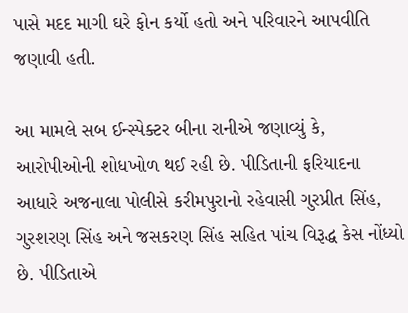પાસે મદદ માગી ઘરે ફોન કર્યો હતો અને પરિવારને આપવીતિ જણાવી હતી.

આ મામલે સબ ઈન્સ્પેક્ટર બીના રાનીએ જણાવ્યું કે, આરોપીઓની શોધખોળ થઈ રહી છે. પીડિતાની ફરિયાદના આધારે અજનાલા પોલીસે કરીમપુરાનો રહેવાસી ગુરપ્રીત સિંહ, ગુરશરણ સિંહ અને જસકરણ સિંહ સહિત પાંચ વિરૂદ્ધ કેસ નોંધ્યો છે. પીડિતાએ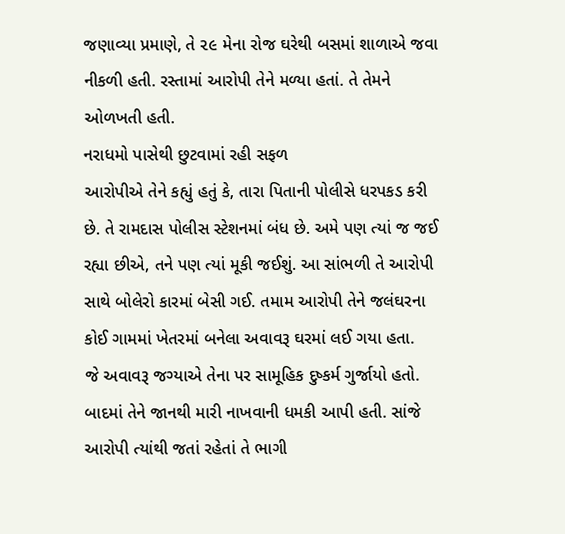જણાવ્યા પ્રમાણે, તે ૨૯ મેના રોજ ઘરેથી બસમાં શાળાએ જવા નીકળી હતી. રસ્તામાં આરોપી તેને મળ્યા હતાં. તે તેમને ઓળખતી હતી.
નરાધમો પાસેથી છુટવામાં રહી સફળ
આરોપીએ તેને કહ્યું હતું કે, તારા પિતાની પોલીસે ધરપકડ કરી છે. તે રામદાસ પોલીસ સ્ટેશનમાં બંધ છે. અમે પણ ત્યાં જ જઈ રહ્યા છીએ, તને પણ ત્યાં મૂકી જઈશું. આ સાંભળી તે આરોપી સાથે બોલેરો કારમાં બેસી ગઈ. તમામ આરોપી તેને જલંઘરના કોઈ ગામમાં ખેતરમાં બનેલા અવાવરૂ ઘરમાં લઈ ગયા હતા.
જે અવાવરૂ જગ્યાએ તેના પર સામૂહિક દુષ્કર્મ ગુર્જાયો હતો. બાદમાં તેને જાનથી મારી નાખવાની ધમકી આપી હતી. સાંજે આરોપી ત્યાંથી જતાં રહેતાં તે ભાગી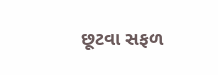છૂટવા સફળ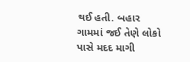થઈ હતી. બહાર ગામમાં જઈ તેણે લોકો પાસે મદદ માગી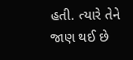હતી. ત્યારે તેને જાણ થઈ છે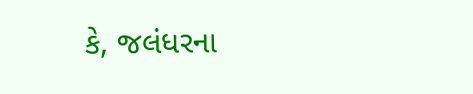કે, જલંધરના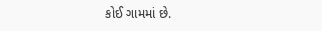કોઈ ગામમાં છે.